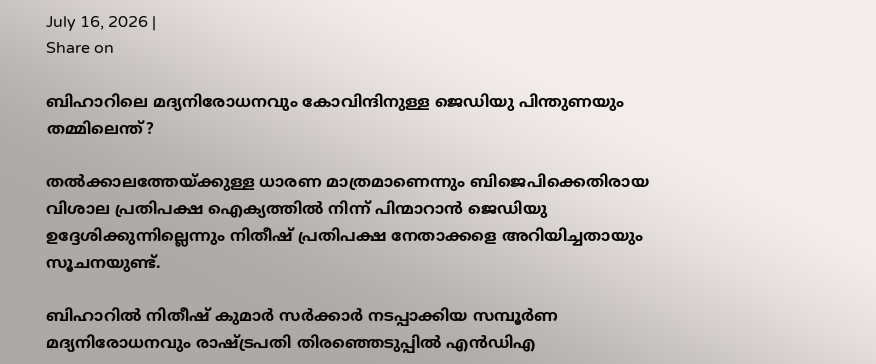July 16, 2026 |
Share on

ബിഹാറിലെ മദ്യനിരോധനവും കോവിന്ദിനുള്ള ജെഡിയു പിന്തുണയും തമ്മിലെന്ത്?

തല്‍ക്കാലത്തേയ്ക്കുള്ള ധാരണ മാത്രമാണെന്നും ബിജെപിക്കെതിരായ വിശാല പ്രതിപക്ഷ ഐക്യത്തില്‍ നിന്ന് പിന്മാറാന്‍ ജെഡിയു ഉദ്ദേശിക്കുന്നില്ലെന്നും നിതീഷ് പ്രതിപക്ഷ നേതാക്കളെ അറിയിച്ചതായും സൂചനയുണ്ട്.

ബിഹാറില്‍ നിതീഷ് കുമാര്‍ സര്‍ക്കാര്‍ നടപ്പാക്കിയ സമ്പൂര്‍ണ മദ്യനിരോധനവും രാഷ്ട്രപതി തിരഞ്ഞെടുപ്പില്‍ എന്‍ഡിഎ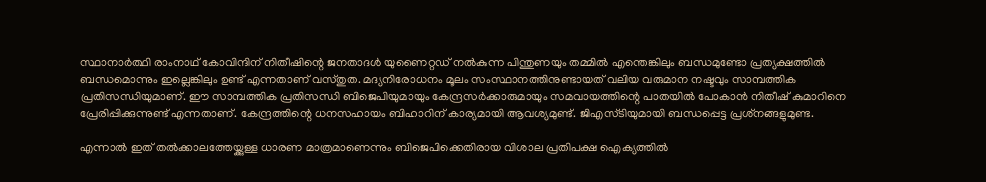സ്ഥാനാര്‍ത്ഥി രാംനാഥ് കോവിന്ദിന് നിതീഷിന്റെ ജനതാദള്‍ യുണൈറ്റഡ് നല്‍കുന്ന പിന്തുണയും തമ്മില്‍ എന്തെങ്കിലും ബന്ധമുണ്ടോ പ്രത്യക്ഷത്തില്‍ ബന്ധമൊന്നും ഇല്ലെങ്കിലും ഉണ്ട് എന്നതാണ് വസ്തുത. മദ്യനിരോധനം മൂലം സംസ്ഥാനത്തിനുണ്ടായത് വലിയ വരുമാന നഷ്ടവും സാമ്പത്തിക പ്രതിസന്ധിയുമാണ്. ഈ സാമ്പത്തിക പ്രതിസന്ധി ബിജെപിയുമായും കേന്ദ്രസര്‍ക്കാരുമായും സമവായത്തിന്റെ പാതയില്‍ പോകാന്‍ നിതീഷ് കുമാറിനെ പ്രേരിപ്പിക്കുന്നുണ്ട് എന്നതാണ്. കേന്ദ്രത്തിന്റെ ധനസഹായം ബിഹാറിന് കാര്യമായി ആവശ്യമുണ്ട്. ജിഎസ്ടിയുമായി ബന്ധപ്പെട്ട പ്രശ്‌നങ്ങളുമുണ്ട.

എന്നാല്‍ ഇത് തല്‍ക്കാലത്തേയ്ക്കുള്ള ധാരണ മാത്രമാണെന്നും ബിജെപിക്കെതിരായ വിശാല പ്രതിപക്ഷ ഐക്യത്തില്‍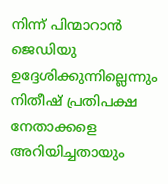നിന്ന് പിന്മാറാന്‍ ജെഡിയു ഉദ്ദേശിക്കുന്നില്ലെന്നും നിതീഷ് പ്രതിപക്ഷ നേതാക്കളെ അറിയിച്ചതായും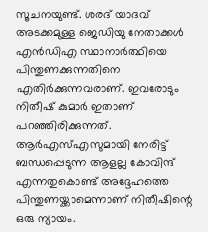സൂചനയുണ്ട്. ശരദ് യാദവ് അടക്കമുള്ള ജെഡിയു നേതാക്കള്‍ എന്‍ഡിഎ സ്ഥാനാര്‍ത്ഥിയെ പിന്തുണക്കുന്നതിനെ എതിര്‍ക്കുന്നവരാണ്. ഇവരോടും നിതീഷ് കുമാര്‍ ഇതാണ് പറഞ്ഞിരിക്കുന്നത്. ആര്‍എസ്എസുമായി നേരിട്ട് ബന്ധപ്പെടുന്ന ആളല്ല കോവിന്ദ് എന്നതുകൊണ്ട് അദ്ദേഹത്തെ പിന്തുണയ്ക്കാമെന്നാണ് നിതീഷിന്റെ ഒരു ന്യായം.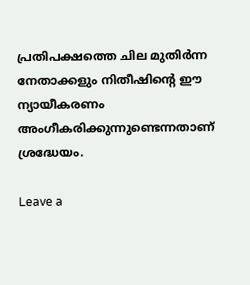പ്രതിപക്ഷത്തെ ചില മുതിര്‍ന്ന നേതാക്കളും നിതീഷിന്റെ ഈ ന്യായീകരണം അംഗീകരിക്കുന്നുണ്ടെന്നതാണ് ശ്രദ്ധേയം.

Leave a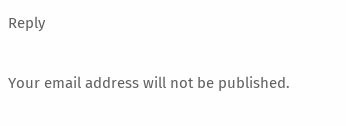Reply

Your email address will not be published.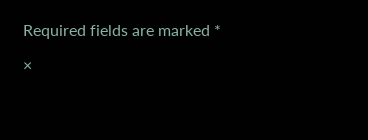Required fields are marked *

×